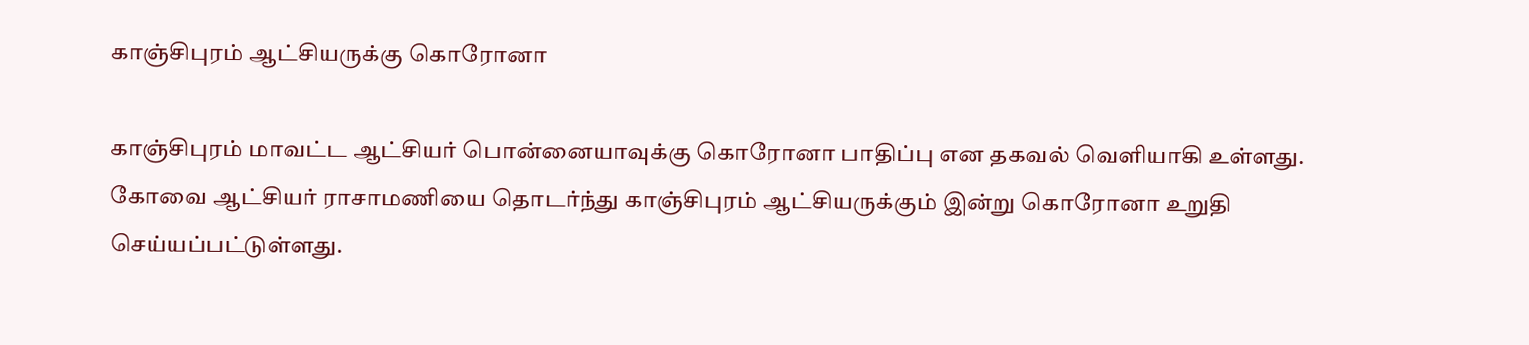காஞ்சிபுரம் ஆட்சியருக்கு கொரோனா

காஞ்சிபுரம் மாவட்ட ஆட்சியர் பொன்னையாவுக்கு கொரோனா பாதிப்பு என தகவல் வெளியாகி உள்ளது.
கோவை ஆட்சியர் ராசாமணியை தொடர்ந்து காஞ்சிபுரம் ஆட்சியருக்கும் இன்று கொரோனா உறுதி செய்யப்பட்டுள்ளது.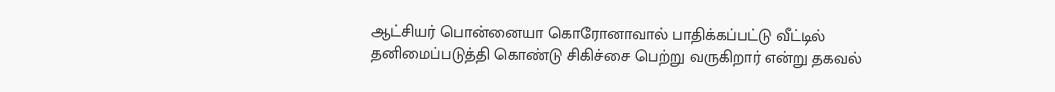ஆட்சியர் பொன்னையா கொரோனாவால் பாதிக்கப்பட்டு வீட்டில் தனிமைப்படுத்தி கொண்டு சிகிச்சை பெற்று வருகிறார் என்று தகவல்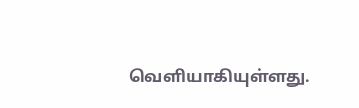வெளியாகியுள்ளது.